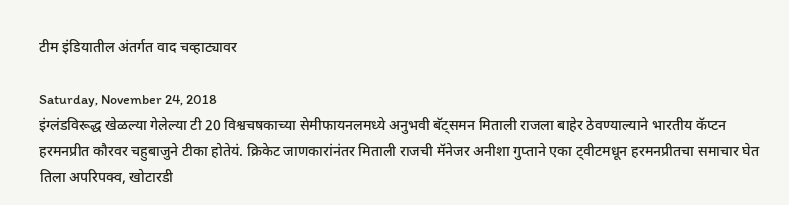टीम इंडियातील अंतर्गत वाद चव्हाट्यावर

Saturday, November 24, 2018
इंग्लंडविरूद्ध खेळल्या गेलेल्या टी 20 विश्वचषकाच्या सेमीफायनलमध्ये अनुभवी बॅट्समन मिताली राजला बाहेर ठेवण्याल्याने भारतीय कॅप्टन हरमनप्रीत कौरवर चहुबाजुने टीका होतेयं. क्रिकेट जाणकारांनंतर मिताली राजची मॅनेजर अनीशा गुप्ताने एका ट्वीटमधून हरमनप्रीतचा समाचार घेत तिला अपरिपक्व, खोटारडी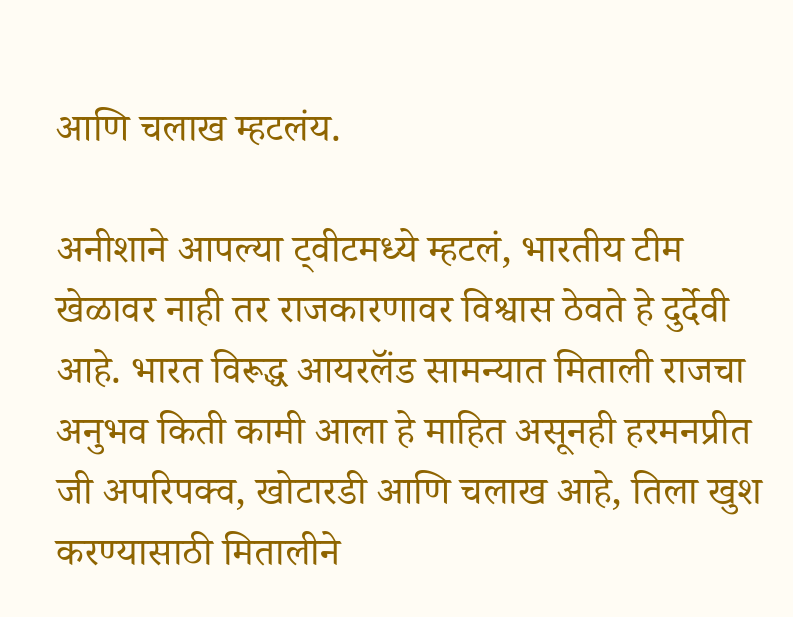आणि चलाख म्हटलंय.

अनीशाने आपल्या ट्वीटमध्ये म्हटलं, भारतीय टीम खेळावर नाही तर राजकारणावर विश्वास ठेवते हे दुर्देवी आहे. भारत विरूद्ध आयरलॅंड सामन्यात मिताली राजचा अनुभव किती कामी आला हे माहित असूनही हरमनप्रीत जी अपरिपक्व, खोटारडी आणि चलाख आहे, तिला खुश करण्यासाठी मितालीने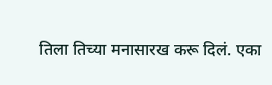तिला तिच्या मनासारख करू दिलं. एका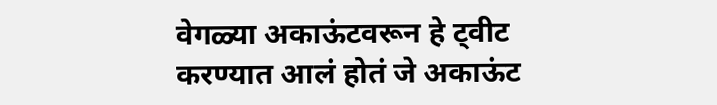वेगळ्या अकाऊंटवरून हे ट्वीट करण्यात आलं होतं जे अकाऊंट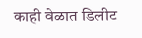काही वेळात डिलीट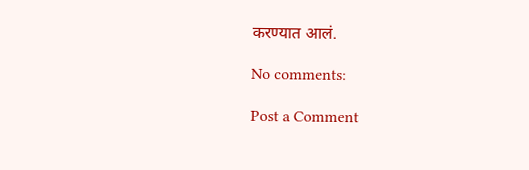करण्यात आलं.

No comments:

Post a Comment